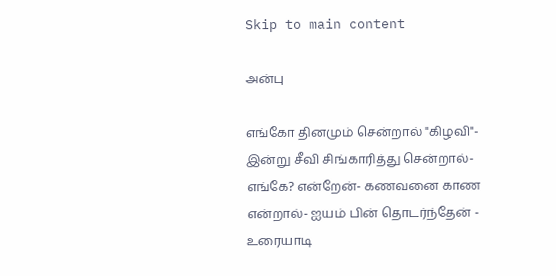Skip to main content

அன்பு

எங்கோ தினமும் சென்றால் "கிழவி"- இன்று சீவி சிங்காரித்து சென்றால்- எங்கே? என்றேன்- கணவனை காண என்றால்- ஐயம் பின் தொடர்ந்தேன் - உரையாடி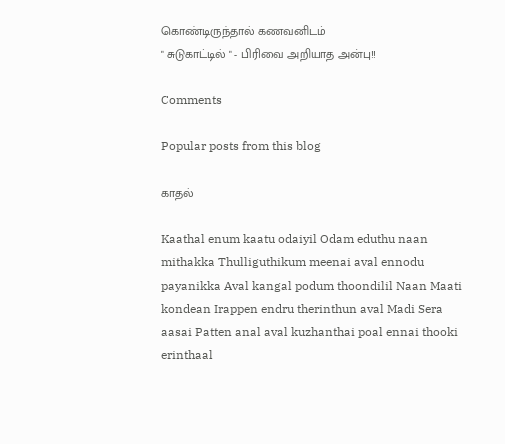கொண்டிருந்தால் கணவனிடம்
" சுடுகாட்டில் " - பிரிவை அறியாத அன்பு!!

Comments

Popular posts from this blog

காதல்

Kaathal enum kaatu odaiyil Odam eduthu naan mithakka Thulliguthikum meenai aval ennodu payanikka Aval kangal podum thoondilil Naan Maati kondean Irappen endru therinthun aval Madi Sera aasai Patten anal aval kuzhanthai poal ennai thooki erinthaal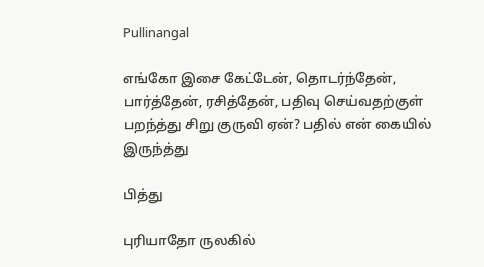Pullinangal

எங்கோ இசை கேட்டேன், தொடர்ந்தேன், பார்த்தேன், ரசித்தேன், பதிவு செய்வதற்குள் பறந்த்து சிறு குருவி ஏன்? பதில் என் கையில் இருந்த்து

பித்து

புரியாதோ ருலகில்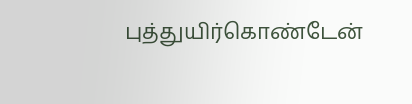புத்துயிர்கொண்டேன்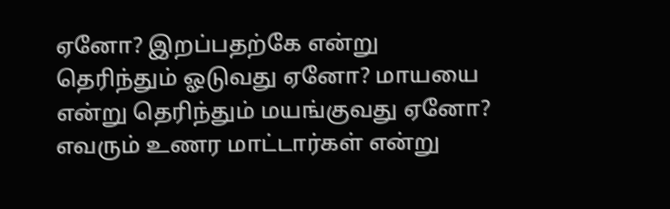ஏனோ? இறப்பதற்கே என்று தெரிந்தும் ஓடுவது ஏனோ? மாயயை என்று தெரிந்தும் மயங்குவது ஏனோ? எவரும் உணர மாட்டார்கள் என்று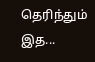தெரிந்தும் இத...